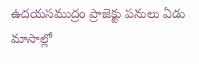ఉదయసముద్రం ప్రాజెక్టు పనులు ఏడు మాసాల్లో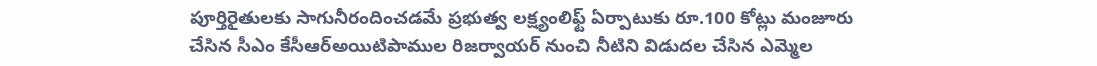పూర్తిరైతులకు సాగునీరందించడమే ప్రభుత్వ లక్ష్యంలిఫ్ట్ ఏర్పాటుకు రూ.100 కోట్లు మంజూరు చేసిన సీఎం కేసీఆర్అయిటిపాముల రిజర్వాయర్ నుంచి నీటిని విడుదల చేసిన ఎమ్మెల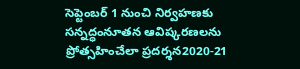సెప్టెంబర్ 1 నుంచి నిర్వహణకు సన్నద్ధంనూతన ఆవిష్కరణలను ప్రోత్సహించేలా ప్రదర్శన2020-21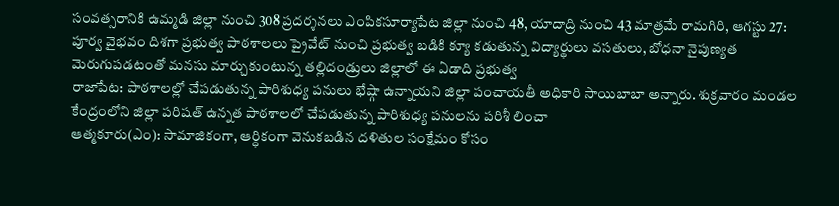సంవత్సరానికి ఉమ్మడి జిల్లా నుంచి 308 ప్రదర్శనలు ఎంపికసూర్యాపేట జిల్లా నుంచి 48, యాదాద్రి నుంచి 43 మాత్రమే రామగిరి, ఆగస్టు 27:
పూర్వ వైభవం దిశగా ప్రభుత్వ పాఠశాలలు ప్రైవేట్ నుంచి ప్రభుత్వ బడికి క్యూ కడుతున్న విద్యార్థులు వసతులు, బోధనా నైపుణ్యత మెరుగుపడటంతో మనసు మార్చుకుంటున్న తల్లిదండ్రులు జిల్లాలో ఈ ఏడాది ప్రభుత్వ
రాజాపేట: పాఠశాలల్లో చేపడుతున్న పారిశుధ్య పనులు భేష్గా ఉన్నాయని జిల్లా పంచాయతీ అధికారి సాయిబాబా అన్నారు. శుక్రవారం మండల కేంద్రంలోని జిల్లా పరిషత్ ఉన్నత పాఠశాలలో చేపడుతున్న పారిశుధ్య పనులను పరిశీ లించా
ఆత్మకూరు(ఎం): సామాజికంగా, ఆర్ధికంగా వెనుకబడిన దళితుల సంక్షేమం కోసం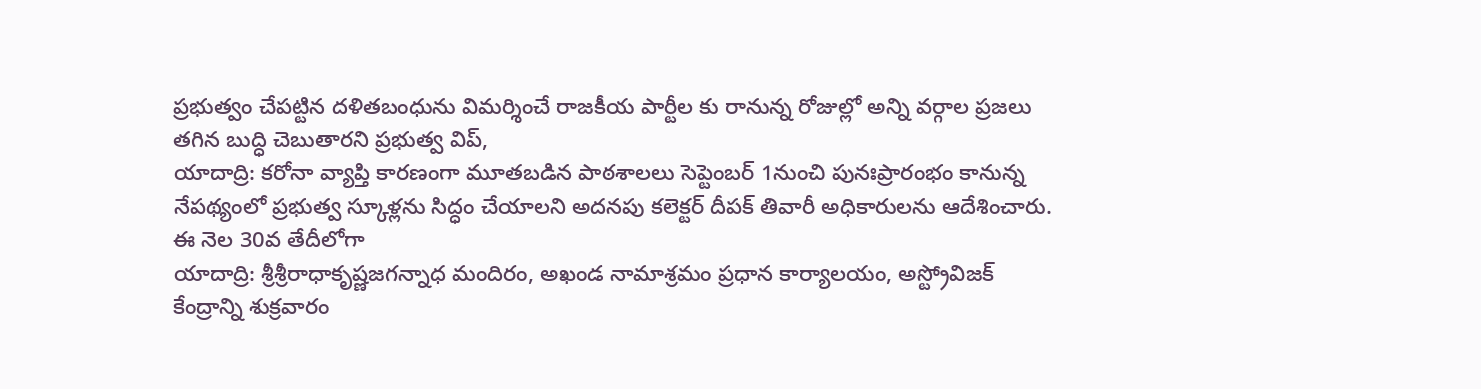ప్రభుత్వం చేపట్టిన దళితబంధును విమర్శించే రాజకీయ పార్టీల కు రానున్న రోజుల్లో అన్ని వర్గాల ప్రజలు తగిన బుద్ధి చెబుతారని ప్రభుత్వ విప్,
యాదాద్రి: కరోనా వ్యాప్తి కారణంగా మూతబడిన పాఠశాలలు సెప్టెంబర్ 1నుంచి పునఃప్రారంభం కానున్న నేపథ్యంలో ప్రభుత్వ స్కూళ్లను సిద్ధం చేయాలని అదనపు కలెక్టర్ దీపక్ తివారీ అధికారులను ఆదేశించారు. ఈ నెల 30వ తేదీలోగా
యాదాద్రి: శ్రీశ్రీరాధాకృష్ణజగన్నాధ మందిరం, అఖండ నామాశ్రమం ప్రధాన కార్యాలయం, అస్ట్రోవిజక్ కేంద్రాన్ని శుక్రవారం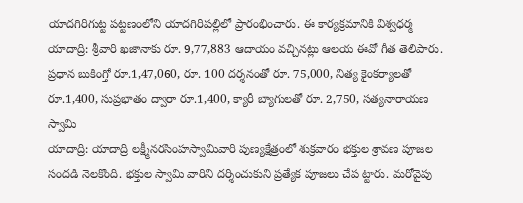యాదగిరిగుట్ట పట్టణంలోని యాదగిరిపల్లిలో ప్రారంభించారు. ఈ కార్యక్రమానికి విశ్వధర్మ
యాదాద్రి: శ్రీవారి ఖజానాకు రూ. 9,77,883 ఆదాయం వచ్చినట్లు ఆలయ ఈవో గీత తెలిపారు. ప్రధాన బుకింగ్తో రూ.1,47,060, రూ. 100 దర్శనంతో రూ. 75,000, నిత్య కైంకర్యాలతో రూ.1,400, సుప్రభాతం ద్వారా రూ.1,400, క్యారీ బ్యాగులతో రూ. 2,750, సత్యనారాయణ స్వామి
యాదాద్రి: యాదాద్రి లక్ష్మీనరసింహస్వామివారి పుణ్యక్షేత్రంలో శుక్రవారం భక్తుల శ్రావణ పూజల సందడి నెలకొంది. భక్తుల స్వామి వారిని దర్శించుకుని ప్రత్యేక పూజలు చేప ట్టారు. మరోవైపు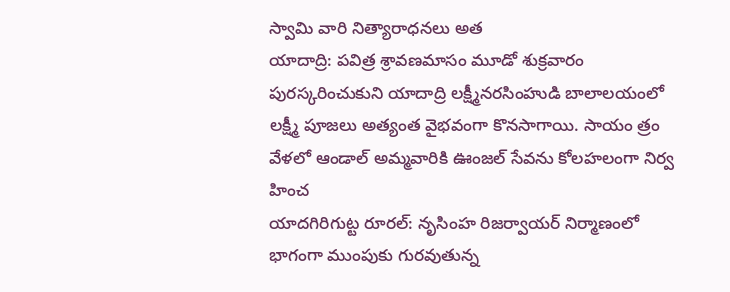స్వామి వారి నిత్యారాధనలు అత
యాదాద్రి: పవిత్ర శ్రావణమాసం మూడో శుక్రవారం పురస్కరించుకుని యాదాద్రి లక్ష్మీనరసింహుడి బాలాలయంలో లక్ష్మీ పూజలు అత్యంత వైభవంగా కొనసాగాయి. సాయం త్రం వేళలో ఆండాల్ అమ్మవారికి ఊంజల్ సేవను కోలహలంగా నిర్వ హించ
యాదగిరిగుట్ట రూరల్: నృసింహ రిజర్వాయర్ నిర్మాణంలో భాగంగా ముంపుకు గురవుతున్న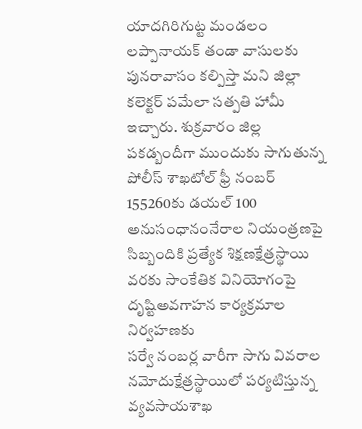యాదగిరిగుట్ట మండలం లప్పానాయక్ తండా వాసులకు పునరావాసం కల్పిస్తా మని జిల్లా కలెక్టర్ పమేలా సత్పతి హామీ ఇచ్చారు. శుక్రవారం జిల్ల
పకడ్బందీగా ముందుకు సాగుతున్న పోలీస్ శాఖటోల్ ఫ్రీ నంబర్ 155260కు డయల్ 100 అనుసంధానంనేరాల నియంత్రణపై సిబ్బందికి ప్రత్యేక శిక్షణక్షేత్రస్థాయి వరకు సాంకేతిక వినియోగంపై దృష్టిఅవగాహన కార్యక్రమాల నిర్వహణకు
సర్వే నంబర్ల వారీగా సాగు వివరాల నమోదుక్షేత్రస్థాయిలో పర్యటిస్తున్న వ్యవసాయశాఖ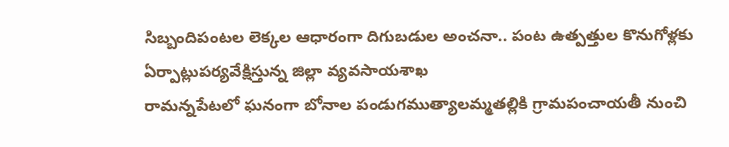సిబ్బందిపంటల లెక్కల ఆధారంగా దిగుబడుల అంచనా.. పంట ఉత్పత్తుల కొనుగోళ్లకు ఏర్పాట్లుపర్యవేక్షిస్తున్న జిల్లా వ్యవసాయశాఖ
రామన్నపేటలో ఘనంగా బోనాల పండుగముత్యాలమ్మతల్లికి గ్రామపంచాయతీ నుంచి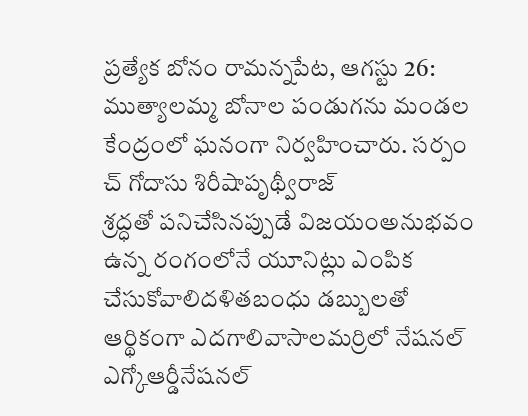ప్రత్యేక బోనం రామన్నపేట, ఆగస్టు 26: ముత్యాలమ్మ బోనాల పండుగను మండల కేంద్రంలో ఘనంగా నిర్వహించారు. సర్పం చ్ గోదాసు శిరీషాపృథ్వీరాజ్
శ్రద్ధతో పనిచేసినప్పుడే విజయంఅనుభవం ఉన్న రంగంలోనే యూనిట్లు ఎంపిక చేసుకోవాలిదళితబంధు డబ్బులతో ఆర్థికంగా ఎదగాలివాసాలమర్రిలో నేషనల్ ఎగ్కోఆర్డీనేషనల్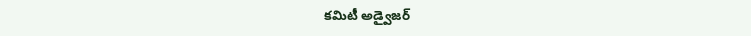కమిటీ అడ్వైజర్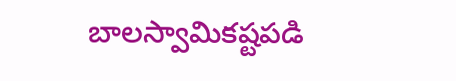బాలస్వామికష్టపడి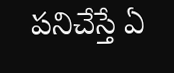పనిచేస్తే ఏ